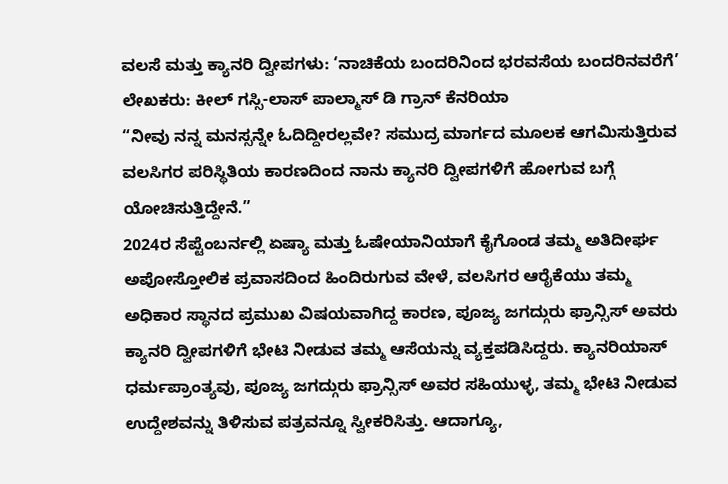ವಲಸೆ ಮತ್ತು ಕ್ಯಾನರಿ ದ್ವೀಪಗಳು: ‘ನಾಚಿಕೆಯ ಬಂದರಿನಿಂದ ಭರವಸೆಯ ಬಂದರಿನವರೆಗೆ’
ಲೇಖಕರು: ಕೀಲ್ ಗಸ್ಸಿ-ಲಾಸ್ ಪಾಲ್ಮಾಸ್ ಡಿ ಗ್ರಾನ್ ಕೆನರಿಯಾ
“ನೀವು ನನ್ನ ಮನಸ್ಸನ್ನೇ ಓದಿದ್ದೀರಲ್ಲವೇ? ಸಮುದ್ರ ಮಾರ್ಗದ ಮೂಲಕ ಆಗಮಿಸುತ್ತಿರುವ ವಲಸಿಗರ ಪರಿಸ್ಥಿತಿಯ ಕಾರಣದಿಂದ ನಾನು ಕ್ಯಾನರಿ ದ್ವೀಪಗಳಿಗೆ ಹೋಗುವ ಬಗ್ಗೆ ಯೋಚಿಸುತ್ತಿದ್ದೇನೆ.”
2024ರ ಸೆಪ್ಟೆಂಬರ್ನಲ್ಲಿ ಏಷ್ಯಾ ಮತ್ತು ಓಷೇಯಾನಿಯಾಗೆ ಕೈಗೊಂಡ ತಮ್ಮ ಅತಿದೀರ್ಘ ಅಪೋಸ್ತೋಲಿಕ ಪ್ರವಾಸದಿಂದ ಹಿಂದಿರುಗುವ ವೇಳೆ, ವಲಸಿಗರ ಆರೈಕೆಯು ತಮ್ಮ ಅಧಿಕಾರ ಸ್ಥಾನದ ಪ್ರಮುಖ ವಿಷಯವಾಗಿದ್ದ ಕಾರಣ, ಪೂಜ್ಯ ಜಗದ್ಗುರು ಫ್ರಾನ್ಸಿಸ್ ಅವರು ಕ್ಯಾನರಿ ದ್ವೀಪಗಳಿಗೆ ಭೇಟಿ ನೀಡುವ ತಮ್ಮ ಆಸೆಯನ್ನು ವ್ಯಕ್ತಪಡಿಸಿದ್ದರು. ಕ್ಯಾನರಿಯಾಸ್ ಧರ್ಮಪ್ರಾಂತ್ಯವು, ಪೂಜ್ಯ ಜಗದ್ಗುರು ಫ್ರಾನ್ಸಿಸ್ ಅವರ ಸಹಿಯುಳ್ಳ, ತಮ್ಮ ಭೇಟಿ ನೀಡುವ ಉದ್ದೇಶವನ್ನು ತಿಳಿಸುವ ಪತ್ರವನ್ನೂ ಸ್ವೀಕರಿಸಿತ್ತು. ಆದಾಗ್ಯೂ,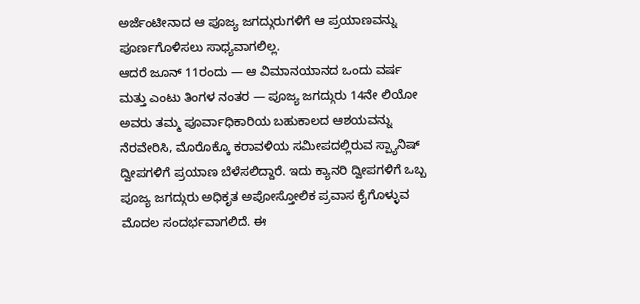ಅರ್ಜೆಂಟೀನಾದ ಆ ಪೂಜ್ಯ ಜಗದ್ಗುರುಗಳಿಗೆ ಆ ಪ್ರಯಾಣವನ್ನು ಪೂರ್ಣಗೊಳಿಸಲು ಸಾಧ್ಯವಾಗಲಿಲ್ಲ.
ಆದರೆ ಜೂನ್ 11ರಂದು — ಆ ವಿಮಾನಯಾನದ ಒಂದು ವರ್ಷ ಮತ್ತು ಎಂಟು ತಿಂಗಳ ನಂತರ — ಪೂಜ್ಯ ಜಗದ್ಗುರು 14ನೇ ಲಿಯೋ ಅವರು ತಮ್ಮ ಪೂರ್ವಾಧಿಕಾರಿಯ ಬಹುಕಾಲದ ಆಶಯವನ್ನು ನೆರವೇರಿಸಿ, ಮೊರೊಕ್ಕೊ ಕರಾವಳಿಯ ಸಮೀಪದಲ್ಲಿರುವ ಸ್ಪ್ಯಾನಿಷ್ ದ್ವೀಪಗಳಿಗೆ ಪ್ರಯಾಣ ಬೆಳೆಸಲಿದ್ದಾರೆ. ಇದು ಕ್ಯಾನರಿ ದ್ವೀಪಗಳಿಗೆ ಒಬ್ಬ ಪೂಜ್ಯ ಜಗದ್ಗುರು ಅಧಿಕೃತ ಅಪೋಸ್ತೋಲಿಕ ಪ್ರವಾಸ ಕೈಗೊಳ್ಳುವ ಮೊದಲ ಸಂದರ್ಭವಾಗಲಿದೆ. ಈ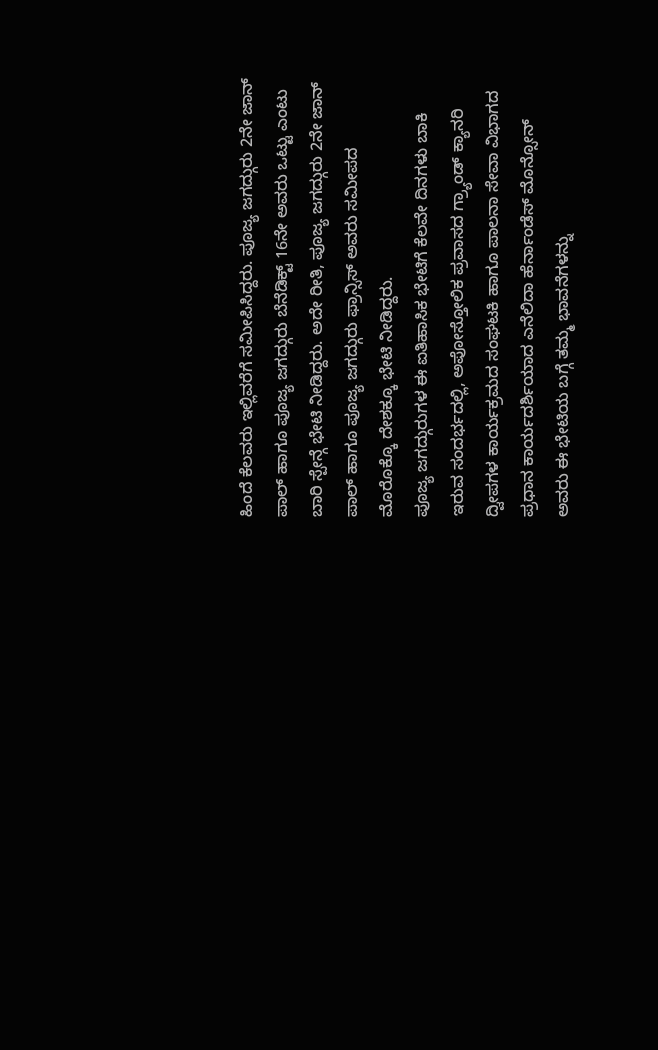ಹಿಂದೆ ಕೆಲವರು ಇಲ್ಲಿವರೆಗೆ ಸಮೀಪಿಸಿದ್ದರು. ಪೂಜ್ಯ ಜಗದ್ಗುರು 2ನೇ ಜಾನ್ ಪಾಲ್ ಹಾಗೂ ಪೂಜ್ಯ ಜಗದ್ಗುರು ಬೆನೆಡಿಕ್ಟ್ 16ನೇ ಅವರು ಒಟ್ಟು ಎಂಟು ಬಾರಿ ಸ್ಪೇನ್ಗೆ ಭೇಟಿ ನೀಡಿದ್ದರು. ಅದೇ ರೀತಿ, ಪೂಜ್ಯ ಜಗದ್ಗುರು 2ನೇ ಜಾನ್ ಪಾಲ್ ಹಾಗೂ ಪೂಜ್ಯ ಜಗದ್ಗುರು ಫ್ರಾನ್ಸಿಸ್ ಅವರು ಸಮೀಪದ ಮೊರೊಕ್ಕೊ ದೇಶಕ್ಕೂ ಭೇಟಿ ನೀಡಿದ್ದರು.
ಪೂಜ್ಯ ಜಗದ್ಗುರುಗಳ ಈ ಐತಿಹಾಸಿಕ ಭೇಟಿಗೆ ಕೆಲವೇ ದಿನಗಳು ಬಾಕಿ ಇರುವ ಸಂದರ್ಭದಲ್ಲಿ, ಅಪೋಸ್ತೋಲಿಕ ಪ್ರವಾಸದ ಗ್ರ್ಯಾಂಡ್ ಕ್ಯಾನರಿ ದ್ವೀಪಗಳ ಕಾರ್ಯಕ್ರಮದ ಸಂಘಟಕಿ ಹಾಗೂ ಪಾಲನಾ ಸೇವಾ ವಿಭಾಗದ ಪ್ರಧಾನ ಕಾರ್ಯದರ್ಶಿಯಾದ ಎನೆಲಿದಾ ಹೆರ್ನಾಂಡೆಸ್ ಮೊನ್ಸೋನ್ ಅವರು ಈ ಭೇಟಿಯ ಬಗ್ಗೆ ತಮ್ಮ ಭಾವನೆಗಳನ್ನು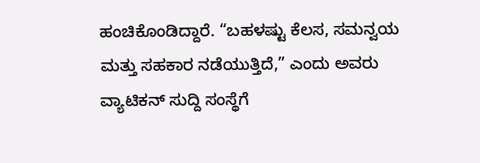ಹಂಚಿಕೊಂಡಿದ್ದಾರೆ. “ಬಹಳಷ್ಟು ಕೆಲಸ, ಸಮನ್ವಯ ಮತ್ತು ಸಹಕಾರ ನಡೆಯುತ್ತಿದೆ,” ಎಂದು ಅವರು ವ್ಯಾಟಿಕನ್ ಸುದ್ದಿ ಸಂಸ್ಥೆಗೆ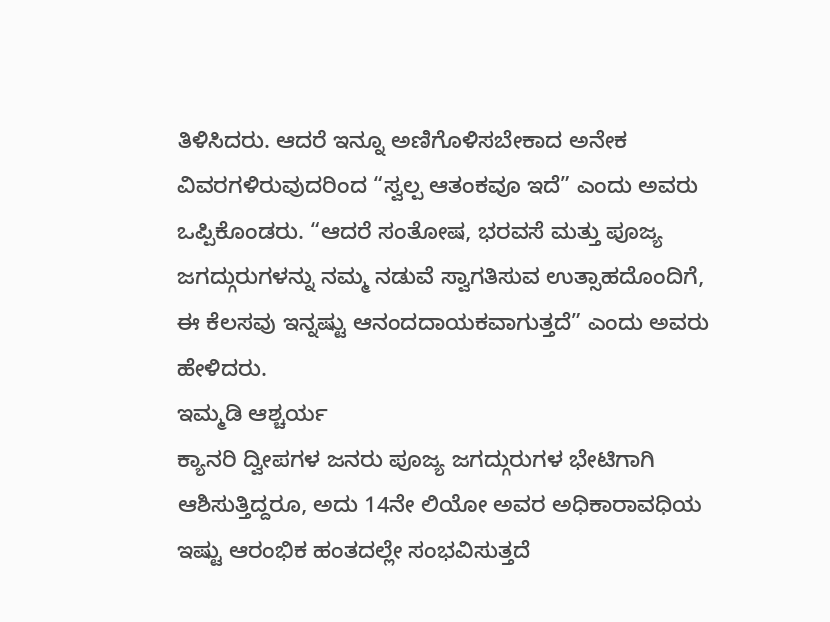ತಿಳಿಸಿದರು. ಆದರೆ ಇನ್ನೂ ಅಣಿಗೊಳಿಸಬೇಕಾದ ಅನೇಕ ವಿವರಗಳಿರುವುದರಿಂದ “ಸ್ವಲ್ಪ ಆತಂಕವೂ ಇದೆ” ಎಂದು ಅವರು ಒಪ್ಪಿಕೊಂಡರು. “ಆದರೆ ಸಂತೋಷ, ಭರವಸೆ ಮತ್ತು ಪೂಜ್ಯ ಜಗದ್ಗುರುಗಳನ್ನು ನಮ್ಮ ನಡುವೆ ಸ್ವಾಗತಿಸುವ ಉತ್ಸಾಹದೊಂದಿಗೆ, ಈ ಕೆಲಸವು ಇನ್ನಷ್ಟು ಆನಂದದಾಯಕವಾಗುತ್ತದೆ” ಎಂದು ಅವರು ಹೇಳಿದರು.
ಇಮ್ಮಡಿ ಆಶ್ಚರ್ಯ
ಕ್ಯಾನರಿ ದ್ವೀಪಗಳ ಜನರು ಪೂಜ್ಯ ಜಗದ್ಗುರುಗಳ ಭೇಟಿಗಾಗಿ ಆಶಿಸುತ್ತಿದ್ದರೂ, ಅದು 14ನೇ ಲಿಯೋ ಅವರ ಅಧಿಕಾರಾವಧಿಯ ಇಷ್ಟು ಆರಂಭಿಕ ಹಂತದಲ್ಲೇ ಸಂಭವಿಸುತ್ತದೆ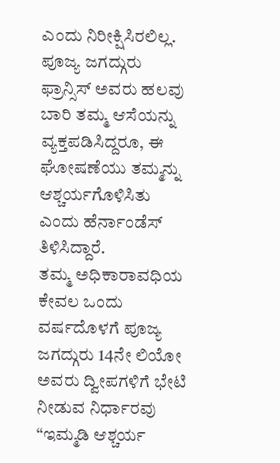ಎಂದು ನಿರೀಕ್ಷಿಸಿರಲಿಲ್ಲ. ಪೂಜ್ಯ ಜಗದ್ಗುರು ಫ್ರಾನ್ಸಿಸ್ ಅವರು ಹಲವು ಬಾರಿ ತಮ್ಮ ಆಸೆಯನ್ನು ವ್ಯಕ್ತಪಡಿಸಿದ್ದರೂ, ಈ ಘೋಷಣೆಯು ತಮ್ಮನ್ನು ಆಶ್ಚರ್ಯಗೊಳಿಸಿತು ಎಂದು ಹೆರ್ನಾಂಡೆಸ್ ತಿಳಿಸಿದ್ದಾರೆ.
ತಮ್ಮ ಅಧಿಕಾರಾವಧಿಯ ಕೇವಲ ಒಂದು ವರ್ಷದೊಳಗೆ ಪೂಜ್ಯ ಜಗದ್ಗುರು 14ನೇ ಲಿಯೋ ಅವರು ದ್ವೀಪಗಳಿಗೆ ಭೇಟಿ ನೀಡುವ ನಿರ್ಧಾರವು “ಇಮ್ಮಡಿ ಆಶ್ಚರ್ಯ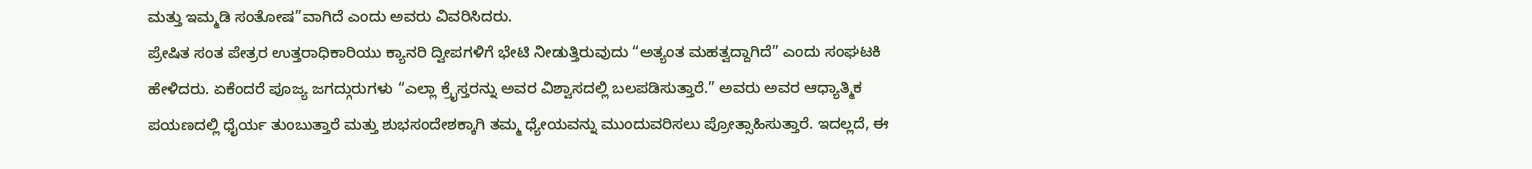ಮತ್ತು ಇಮ್ಮಡಿ ಸಂತೋಷ”ವಾಗಿದೆ ಎಂದು ಅವರು ವಿವರಿಸಿದರು.
ಪ್ರೇಷಿತ ಸಂತ ಪೇತ್ರರ ಉತ್ತರಾಧಿಕಾರಿಯು ಕ್ಯಾನರಿ ದ್ವೀಪಗಳಿಗೆ ಭೇಟಿ ನೀಡುತ್ತಿರುವುದು “ಅತ್ಯಂತ ಮಹತ್ವದ್ದಾಗಿದೆ” ಎಂದು ಸಂಘಟಕಿ ಹೇಳಿದರು. ಏಕೆಂದರೆ ಪೂಜ್ಯ ಜಗದ್ಗುರುಗಳು “ಎಲ್ಲಾ ಕ್ರೈಸ್ತರನ್ನು ಅವರ ವಿಶ್ವಾಸದಲ್ಲಿ ಬಲಪಡಿಸುತ್ತಾರೆ.” ಅವರು ಅವರ ಆಧ್ಯಾತ್ಮಿಕ ಪಯಣದಲ್ಲಿ ಧೈರ್ಯ ತುಂಬುತ್ತಾರೆ ಮತ್ತು ಶುಭಸಂದೇಶಕ್ಕಾಗಿ ತಮ್ಮ ಧ್ಯೇಯವನ್ನು ಮುಂದುವರಿಸಲು ಪ್ರೋತ್ಸಾಹಿಸುತ್ತಾರೆ. ಇದಲ್ಲದೆ, ಈ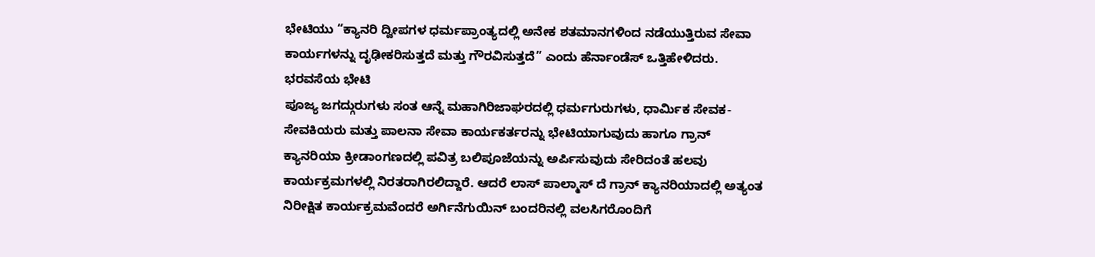ಭೇಟಿಯು “ಕ್ಯಾನರಿ ದ್ವೀಪಗಳ ಧರ್ಮಪ್ರಾಂತ್ಯದಲ್ಲಿ ಅನೇಕ ಶತಮಾನಗಳಿಂದ ನಡೆಯುತ್ತಿರುವ ಸೇವಾ ಕಾರ್ಯಗಳನ್ನು ದೃಢೀಕರಿಸುತ್ತದೆ ಮತ್ತು ಗೌರವಿಸುತ್ತದೆ” ಎಂದು ಹೆರ್ನಾಂಡೆಸ್ ಒತ್ತಿಹೇಳಿದರು.
ಭರವಸೆಯ ಭೇಟಿ
ಪೂಜ್ಯ ಜಗದ್ಗುರುಗಳು ಸಂತ ಆನ್ನೆ ಮಹಾಗಿರಿಜಾಘರದಲ್ಲಿ ಧರ್ಮಗುರುಗಳು, ಧಾರ್ಮಿಕ ಸೇವಕ- ಸೇವಕಿಯರು ಮತ್ತು ಪಾಲನಾ ಸೇವಾ ಕಾರ್ಯಕರ್ತರನ್ನು ಭೇಟಿಯಾಗುವುದು ಹಾಗೂ ಗ್ರಾನ್ ಕ್ಯಾನರಿಯಾ ಕ್ರೀಡಾಂಗಣದಲ್ಲಿ ಪವಿತ್ರ ಬಲಿಪೂಜೆಯನ್ನು ಅರ್ಪಿಸುವುದು ಸೇರಿದಂತೆ ಹಲವು ಕಾರ್ಯಕ್ರಮಗಳಲ್ಲಿ ನಿರತರಾಗಿರಲಿದ್ದಾರೆ. ಆದರೆ ಲಾಸ್ ಪಾಲ್ಮಾಸ್ ದೆ ಗ್ರಾನ್ ಕ್ಯಾನರಿಯಾದಲ್ಲಿ ಅತ್ಯಂತ ನಿರೀಕ್ಷಿತ ಕಾರ್ಯಕ್ರಮವೆಂದರೆ ಅರ್ಗಿನೆಗುಯಿನ್ ಬಂದರಿನಲ್ಲಿ ವಲಸಿಗರೊಂದಿಗೆ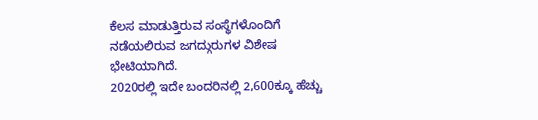ಕೆಲಸ ಮಾಡುತ್ತಿರುವ ಸಂಸ್ಥೆಗಳೊಂದಿಗೆ ನಡೆಯಲಿರುವ ಜಗದ್ಗುರುಗಳ ವಿಶೇಷ ಭೇಟಿಯಾಗಿದೆ.
2020ರಲ್ಲಿ ಇದೇ ಬಂದರಿನಲ್ಲಿ 2,600ಕ್ಕೂ ಹೆಚ್ಚು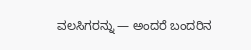ವಲಸಿಗರನ್ನು — ಅಂದರೆ ಬಂದರಿನ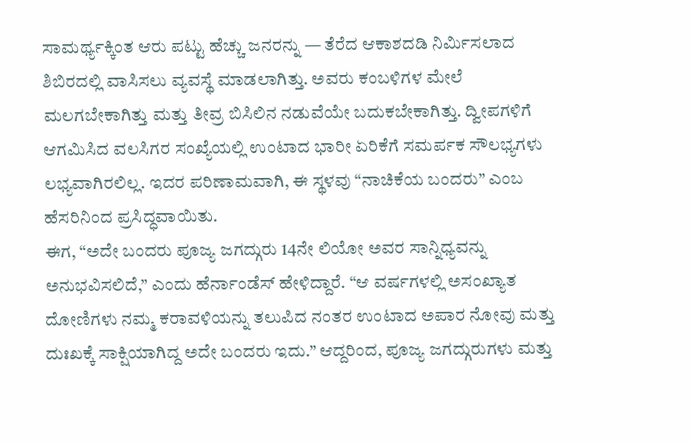ಸಾಮರ್ಥ್ಯಕ್ಕಿಂತ ಆರು ಪಟ್ಟು ಹೆಚ್ಚು ಜನರನ್ನು — ತೆರೆದ ಆಕಾಶದಡಿ ನಿರ್ಮಿಸಲಾದ ಶಿಬಿರದಲ್ಲಿ ವಾಸಿಸಲು ವ್ಯವಸ್ಥೆ ಮಾಡಲಾಗಿತ್ತು. ಅವರು ಕಂಬಳಿಗಳ ಮೇಲೆ ಮಲಗಬೇಕಾಗಿತ್ತು ಮತ್ತು ತೀವ್ರ ಬಿಸಿಲಿನ ನಡುವೆಯೇ ಬದುಕಬೇಕಾಗಿತ್ತು. ದ್ವೀಪಗಳಿಗೆ ಆಗಮಿಸಿದ ವಲಸಿಗರ ಸಂಖ್ಯೆಯಲ್ಲಿ ಉಂಟಾದ ಭಾರೀ ಏರಿಕೆಗೆ ಸಮರ್ಪಕ ಸೌಲಭ್ಯಗಳು ಲಭ್ಯವಾಗಿರಲಿಲ್ಲ. ಇದರ ಪರಿಣಾಮವಾಗಿ, ಈ ಸ್ಥಳವು “ನಾಚಿಕೆಯ ಬಂದರು” ಎಂಬ ಹೆಸರಿನಿಂದ ಪ್ರಸಿದ್ಧವಾಯಿತು.
ಈಗ, “ಅದೇ ಬಂದರು ಪೂಜ್ಯ ಜಗದ್ಗುರು 14ನೇ ಲಿಯೋ ಅವರ ಸಾನ್ನಿಧ್ಯವನ್ನು ಅನುಭವಿಸಲಿದೆ,” ಎಂದು ಹೆರ್ನಾಂಡೆಸ್ ಹೇಳಿದ್ದಾರೆ. “ಆ ವರ್ಷಗಳಲ್ಲಿ ಅಸಂಖ್ಯಾತ ದೋಣಿಗಳು ನಮ್ಮ ಕರಾವಳಿಯನ್ನು ತಲುಪಿದ ನಂತರ ಉಂಟಾದ ಅಪಾರ ನೋವು ಮತ್ತು ದುಃಖಕ್ಕೆ ಸಾಕ್ಷಿಯಾಗಿದ್ದ ಅದೇ ಬಂದರು ಇದು.” ಆದ್ದರಿಂದ, ಪೂಜ್ಯ ಜಗದ್ಗುರುಗಳು ಮತ್ತು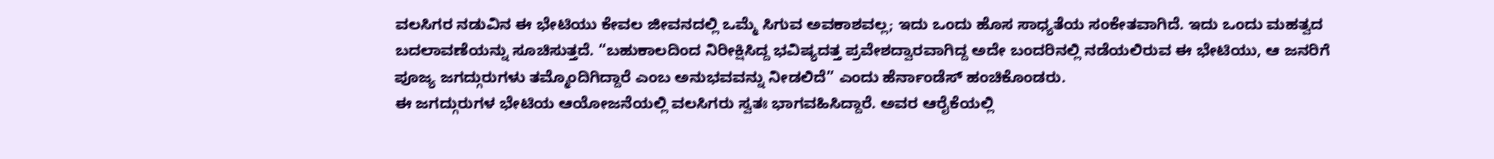ವಲಸಿಗರ ನಡುವಿನ ಈ ಭೇಟಿಯು ಕೇವಲ ಜೀವನದಲ್ಲಿ ಒಮ್ಮೆ ಸಿಗುವ ಅವಕಾಶವಲ್ಲ; ಇದು ಒಂದು ಹೊಸ ಸಾಧ್ಯತೆಯ ಸಂಕೇತವಾಗಿದೆ. ಇದು ಒಂದು ಮಹತ್ವದ ಬದಲಾವಣೆಯನ್ನು ಸೂಚಿಸುತ್ತದೆ. “ಬಹುಕಾಲದಿಂದ ನಿರೀಕ್ಷಿಸಿದ್ದ ಭವಿಷ್ಯದತ್ತ ಪ್ರವೇಶದ್ವಾರವಾಗಿದ್ದ ಅದೇ ಬಂದರಿನಲ್ಲಿ ನಡೆಯಲಿರುವ ಈ ಭೇಟಿಯು, ಆ ಜನರಿಗೆ ಪೂಜ್ಯ ಜಗದ್ಗುರುಗಳು ತಮ್ಮೊಂದಿಗಿದ್ದಾರೆ ಎಂಬ ಅನುಭವವನ್ನು ನೀಡಲಿದೆ” ಎಂದು ಹೆರ್ನಾಂಡೆಸ್ ಹಂಚಿಕೊಂಡರು.
ಈ ಜಗದ್ಗುರುಗಳ ಭೇಟಿಯ ಆಯೋಜನೆಯಲ್ಲಿ ವಲಸಿಗರು ಸ್ವತಃ ಭಾಗವಹಿಸಿದ್ದಾರೆ. ಅವರ ಆರೈಕೆಯಲ್ಲಿ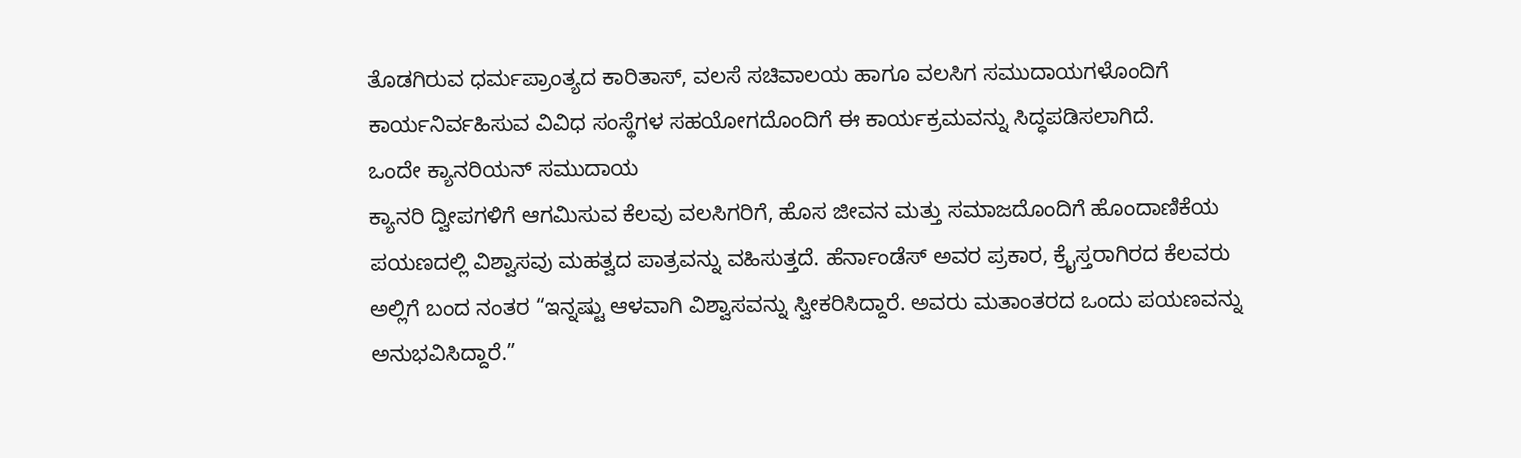ತೊಡಗಿರುವ ಧರ್ಮಪ್ರಾಂತ್ಯದ ಕಾರಿತಾಸ್, ವಲಸೆ ಸಚಿವಾಲಯ ಹಾಗೂ ವಲಸಿಗ ಸಮುದಾಯಗಳೊಂದಿಗೆ ಕಾರ್ಯನಿರ್ವಹಿಸುವ ವಿವಿಧ ಸಂಸ್ಥೆಗಳ ಸಹಯೋಗದೊಂದಿಗೆ ಈ ಕಾರ್ಯಕ್ರಮವನ್ನು ಸಿದ್ಧಪಡಿಸಲಾಗಿದೆ.
ಒಂದೇ ಕ್ಯಾನರಿಯನ್ ಸಮುದಾಯ
ಕ್ಯಾನರಿ ದ್ವೀಪಗಳಿಗೆ ಆಗಮಿಸುವ ಕೆಲವು ವಲಸಿಗರಿಗೆ, ಹೊಸ ಜೀವನ ಮತ್ತು ಸಮಾಜದೊಂದಿಗೆ ಹೊಂದಾಣಿಕೆಯ ಪಯಣದಲ್ಲಿ ವಿಶ್ವಾಸವು ಮಹತ್ವದ ಪಾತ್ರವನ್ನು ವಹಿಸುತ್ತದೆ. ಹೆರ್ನಾಂಡೆಸ್ ಅವರ ಪ್ರಕಾರ, ಕ್ರೈಸ್ತರಾಗಿರದ ಕೆಲವರು ಅಲ್ಲಿಗೆ ಬಂದ ನಂತರ “ಇನ್ನಷ್ಟು ಆಳವಾಗಿ ವಿಶ್ವಾಸವನ್ನು ಸ್ವೀಕರಿಸಿದ್ದಾರೆ. ಅವರು ಮತಾಂತರದ ಒಂದು ಪಯಣವನ್ನು ಅನುಭವಿಸಿದ್ದಾರೆ.”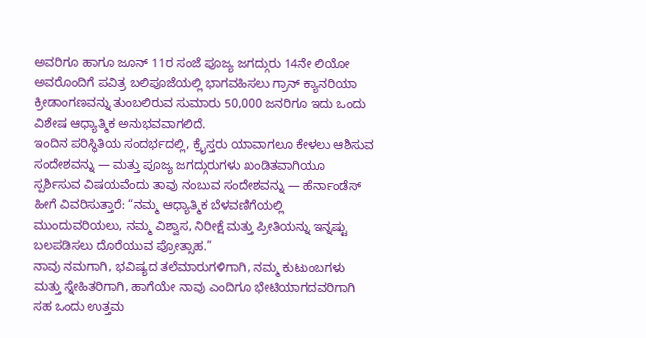ಅವರಿಗೂ ಹಾಗೂ ಜೂನ್ 11ರ ಸಂಜೆ ಪೂಜ್ಯ ಜಗದ್ಗುರು 14ನೇ ಲಿಯೋ ಅವರೊಂದಿಗೆ ಪವಿತ್ರ ಬಲಿಪೂಜೆಯಲ್ಲಿ ಭಾಗವಹಿಸಲು ಗ್ರಾನ್ ಕ್ಯಾನರಿಯಾ ಕ್ರೀಡಾಂಗಣವನ್ನು ತುಂಬಲಿರುವ ಸುಮಾರು 50,000 ಜನರಿಗೂ ಇದು ಒಂದು ವಿಶೇಷ ಆಧ್ಯಾತ್ಮಿಕ ಅನುಭವವಾಗಲಿದೆ.
ಇಂದಿನ ಪರಿಸ್ಥಿತಿಯ ಸಂದರ್ಭದಲ್ಲಿ, ಕ್ರೈಸ್ತರು ಯಾವಾಗಲೂ ಕೇಳಲು ಆಶಿಸುವ ಸಂದೇಶವನ್ನು — ಮತ್ತು ಪೂಜ್ಯ ಜಗದ್ಗುರುಗಳು ಖಂಡಿತವಾಗಿಯೂ ಸ್ಪರ್ಶಿಸುವ ವಿಷಯವೆಂದು ತಾವು ನಂಬುವ ಸಂದೇಶವನ್ನು — ಹೆರ್ನಾಂಡೆಸ್ ಹೀಗೆ ವಿವರಿಸುತ್ತಾರೆ: “ನಮ್ಮ ಆಧ್ಯಾತ್ಮಿಕ ಬೆಳವಣಿಗೆಯಲ್ಲಿ ಮುಂದುವರಿಯಲು, ನಮ್ಮ ವಿಶ್ವಾಸ, ನಿರೀಕ್ಷೆ ಮತ್ತು ಪ್ರೀತಿಯನ್ನು ಇನ್ನಷ್ಟು ಬಲಪಡಿಸಲು ದೊರೆಯುವ ಪ್ರೋತ್ಸಾಹ.”
ನಾವು ನಮಗಾಗಿ, ಭವಿಷ್ಯದ ತಲೆಮಾರುಗಳಿಗಾಗಿ, ನಮ್ಮ ಕುಟುಂಬಗಳು ಮತ್ತು ಸ್ನೇಹಿತರಿಗಾಗಿ, ಹಾಗೆಯೇ ನಾವು ಎಂದಿಗೂ ಭೇಟಿಯಾಗದವರಿಗಾಗಿ ಸಹ ಒಂದು ಉತ್ತಮ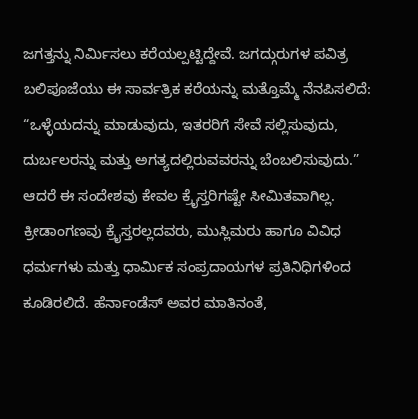ಜಗತ್ತನ್ನು ನಿರ್ಮಿಸಲು ಕರೆಯಲ್ಪಟ್ಟಿದ್ದೇವೆ. ಜಗದ್ಗುರುಗಳ ಪವಿತ್ರ ಬಲಿಪೂಜೆಯು ಈ ಸಾರ್ವತ್ರಿಕ ಕರೆಯನ್ನು ಮತ್ತೊಮ್ಮೆ ನೆನಪಿಸಲಿದೆ: “ಒಳ್ಳೆಯದನ್ನು ಮಾಡುವುದು, ಇತರರಿಗೆ ಸೇವೆ ಸಲ್ಲಿಸುವುದು, ದುರ್ಬಲರನ್ನು ಮತ್ತು ಅಗತ್ಯದಲ್ಲಿರುವವರನ್ನು ಬೆಂಬಲಿಸುವುದು.”
ಆದರೆ ಈ ಸಂದೇಶವು ಕೇವಲ ಕ್ರೈಸ್ತರಿಗಷ್ಟೇ ಸೀಮಿತವಾಗಿಲ್ಲ. ಕ್ರೀಡಾಂಗಣವು ಕ್ರೈಸ್ತರಲ್ಲದವರು, ಮುಸ್ಲಿಮರು ಹಾಗೂ ವಿವಿಧ ಧರ್ಮಗಳು ಮತ್ತು ಧಾರ್ಮಿಕ ಸಂಪ್ರದಾಯಗಳ ಪ್ರತಿನಿಧಿಗಳಿಂದ ಕೂಡಿರಲಿದೆ. ಹೆರ್ನಾಂಡೆಸ್ ಅವರ ಮಾತಿನಂತೆ,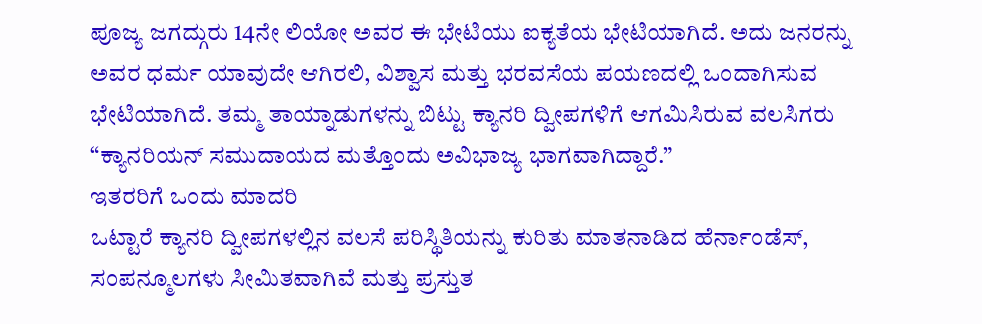ಪೂಜ್ಯ ಜಗದ್ಗುರು 14ನೇ ಲಿಯೋ ಅವರ ಈ ಭೇಟಿಯು ಐಕ್ಯತೆಯ ಭೇಟಿಯಾಗಿದೆ. ಅದು ಜನರನ್ನು ಅವರ ಧರ್ಮ ಯಾವುದೇ ಆಗಿರಲಿ, ವಿಶ್ವಾಸ ಮತ್ತು ಭರವಸೆಯ ಪಯಣದಲ್ಲಿ ಒಂದಾಗಿಸುವ ಭೇಟಿಯಾಗಿದೆ. ತಮ್ಮ ತಾಯ್ನಾಡುಗಳನ್ನು ಬಿಟ್ಟು ಕ್ಯಾನರಿ ದ್ವೀಪಗಳಿಗೆ ಆಗಮಿಸಿರುವ ವಲಸಿಗರು “ಕ್ಯಾನರಿಯನ್ ಸಮುದಾಯದ ಮತ್ತೊಂದು ಅವಿಭಾಜ್ಯ ಭಾಗವಾಗಿದ್ದಾರೆ.”
ಇತರರಿಗೆ ಒಂದು ಮಾದರಿ
ಒಟ್ಟಾರೆ ಕ್ಯಾನರಿ ದ್ವೀಪಗಳಲ್ಲಿನ ವಲಸೆ ಪರಿಸ್ಥಿತಿಯನ್ನು ಕುರಿತು ಮಾತನಾಡಿದ ಹೆರ್ನಾಂಡೆಸ್, ಸಂಪನ್ಮೂಲಗಳು ಸೀಮಿತವಾಗಿವೆ ಮತ್ತು ಪ್ರಸ್ತುತ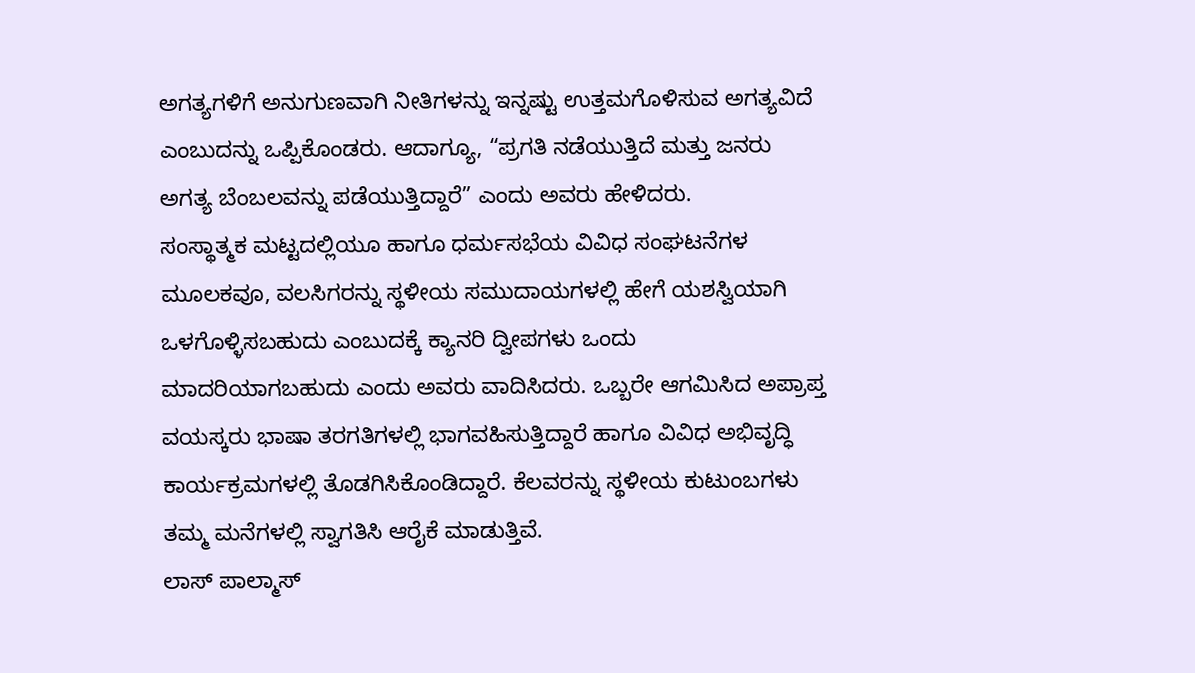ಅಗತ್ಯಗಳಿಗೆ ಅನುಗುಣವಾಗಿ ನೀತಿಗಳನ್ನು ಇನ್ನಷ್ಟು ಉತ್ತಮಗೊಳಿಸುವ ಅಗತ್ಯವಿದೆ ಎಂಬುದನ್ನು ಒಪ್ಪಿಕೊಂಡರು. ಆದಾಗ್ಯೂ, “ಪ್ರಗತಿ ನಡೆಯುತ್ತಿದೆ ಮತ್ತು ಜನರು ಅಗತ್ಯ ಬೆಂಬಲವನ್ನು ಪಡೆಯುತ್ತಿದ್ದಾರೆ” ಎಂದು ಅವರು ಹೇಳಿದರು.
ಸಂಸ್ಥಾತ್ಮಕ ಮಟ್ಟದಲ್ಲಿಯೂ ಹಾಗೂ ಧರ್ಮಸಭೆಯ ವಿವಿಧ ಸಂಘಟನೆಗಳ ಮೂಲಕವೂ, ವಲಸಿಗರನ್ನು ಸ್ಥಳೀಯ ಸಮುದಾಯಗಳಲ್ಲಿ ಹೇಗೆ ಯಶಸ್ವಿಯಾಗಿ ಒಳಗೊಳ್ಳಿಸಬಹುದು ಎಂಬುದಕ್ಕೆ ಕ್ಯಾನರಿ ದ್ವೀಪಗಳು ಒಂದು ಮಾದರಿಯಾಗಬಹುದು ಎಂದು ಅವರು ವಾದಿಸಿದರು. ಒಬ್ಬರೇ ಆಗಮಿಸಿದ ಅಪ್ರಾಪ್ತ ವಯಸ್ಕರು ಭಾಷಾ ತರಗತಿಗಳಲ್ಲಿ ಭಾಗವಹಿಸುತ್ತಿದ್ದಾರೆ ಹಾಗೂ ವಿವಿಧ ಅಭಿವೃದ್ಧಿ ಕಾರ್ಯಕ್ರಮಗಳಲ್ಲಿ ತೊಡಗಿಸಿಕೊಂಡಿದ್ದಾರೆ. ಕೆಲವರನ್ನು ಸ್ಥಳೀಯ ಕುಟುಂಬಗಳು ತಮ್ಮ ಮನೆಗಳಲ್ಲಿ ಸ್ವಾಗತಿಸಿ ಆರೈಕೆ ಮಾಡುತ್ತಿವೆ.
ಲಾಸ್ ಪಾಲ್ಮಾಸ್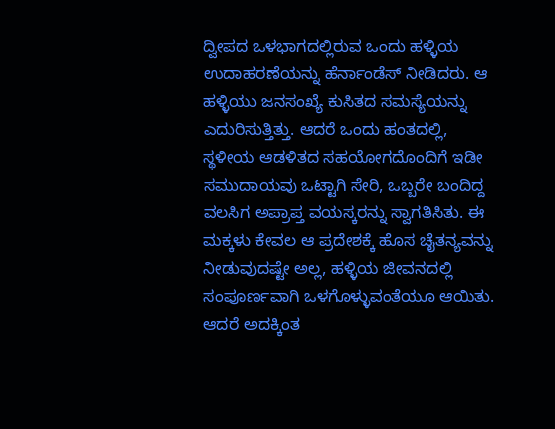ದ್ವೀಪದ ಒಳಭಾಗದಲ್ಲಿರುವ ಒಂದು ಹಳ್ಳಿಯ ಉದಾಹರಣೆಯನ್ನು ಹೆರ್ನಾಂಡೆಸ್ ನೀಡಿದರು. ಆ ಹಳ್ಳಿಯು ಜನಸಂಖ್ಯೆ ಕುಸಿತದ ಸಮಸ್ಯೆಯನ್ನು ಎದುರಿಸುತ್ತಿತ್ತು. ಆದರೆ ಒಂದು ಹಂತದಲ್ಲಿ, ಸ್ಥಳೀಯ ಆಡಳಿತದ ಸಹಯೋಗದೊಂದಿಗೆ ಇಡೀ ಸಮುದಾಯವು ಒಟ್ಟಾಗಿ ಸೇರಿ, ಒಬ್ಬರೇ ಬಂದಿದ್ದ ವಲಸಿಗ ಅಪ್ರಾಪ್ತ ವಯಸ್ಕರನ್ನು ಸ್ವಾಗತಿಸಿತು. ಈ ಮಕ್ಕಳು ಕೇವಲ ಆ ಪ್ರದೇಶಕ್ಕೆ ಹೊಸ ಚೈತನ್ಯವನ್ನು ನೀಡುವುದಷ್ಟೇ ಅಲ್ಲ, ಹಳ್ಳಿಯ ಜೀವನದಲ್ಲಿ ಸಂಪೂರ್ಣವಾಗಿ ಒಳಗೊಳ್ಳುವಂತೆಯೂ ಆಯಿತು. ಆದರೆ ಅದಕ್ಕಿಂತ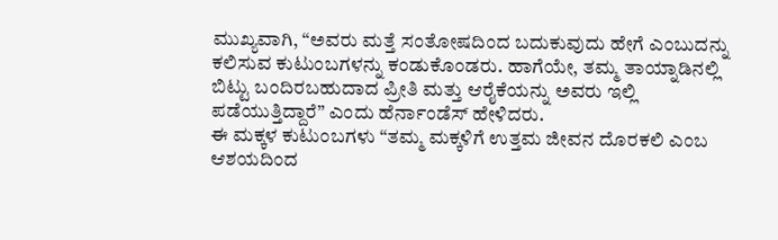ಮುಖ್ಯವಾಗಿ, “ಅವರು ಮತ್ತೆ ಸಂತೋಷದಿಂದ ಬದುಕುವುದು ಹೇಗೆ ಎಂಬುದನ್ನು ಕಲಿಸುವ ಕುಟುಂಬಗಳನ್ನು ಕಂಡುಕೊಂಡರು. ಹಾಗೆಯೇ, ತಮ್ಮ ತಾಯ್ನಾಡಿನಲ್ಲಿ ಬಿಟ್ಟು ಬಂದಿರಬಹುದಾದ ಪ್ರೀತಿ ಮತ್ತು ಆರೈಕೆಯನ್ನು ಅವರು ಇಲ್ಲಿ ಪಡೆಯುತ್ತಿದ್ದಾರೆ” ಎಂದು ಹೆರ್ನಾಂಡೆಸ್ ಹೇಳಿದರು.
ಈ ಮಕ್ಕಳ ಕುಟುಂಬಗಳು “ತಮ್ಮ ಮಕ್ಕಳಿಗೆ ಉತ್ತಮ ಜೀವನ ದೊರಕಲಿ ಎಂಬ ಆಶಯದಿಂದ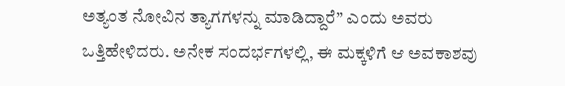ಅತ್ಯಂತ ನೋವಿನ ತ್ಯಾಗಗಳನ್ನು ಮಾಡಿದ್ದಾರೆ” ಎಂದು ಅವರು ಒತ್ತಿಹೇಳಿದರು. ಅನೇಕ ಸಂದರ್ಭಗಳಲ್ಲಿ, ಈ ಮಕ್ಕಳಿಗೆ ಆ ಅವಕಾಶವು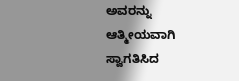ಅವರನ್ನು ಆತ್ಮೀಯವಾಗಿ ಸ್ವಾಗತಿಸಿದ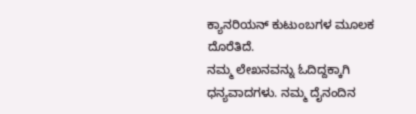ಕ್ಯಾನರಿಯನ್ ಕುಟುಂಬಗಳ ಮೂಲಕ ದೊರೆತಿದೆ.
ನಮ್ಮ ಲೇಖನವನ್ನು ಓದಿದ್ದಕ್ಕಾಗಿ ಧನ್ಯವಾದಗಳು. ನಮ್ಮ ದೈನಂದಿನ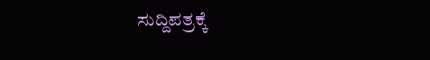ಸುದ್ದಿಪತ್ರಕ್ಕೆ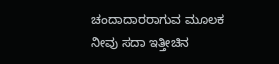ಚಂದಾದಾರರಾಗುವ ಮೂಲಕ ನೀವು ಸದಾ ಇತ್ತೀಚಿನ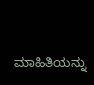ಮಾಹಿತಿಯನ್ನು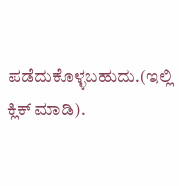ಪಡೆದುಕೊಳ್ಳಬಹುದು.(ಇಲ್ಲಿ ಕ್ಲಿಕ್ ಮಾಡಿ).